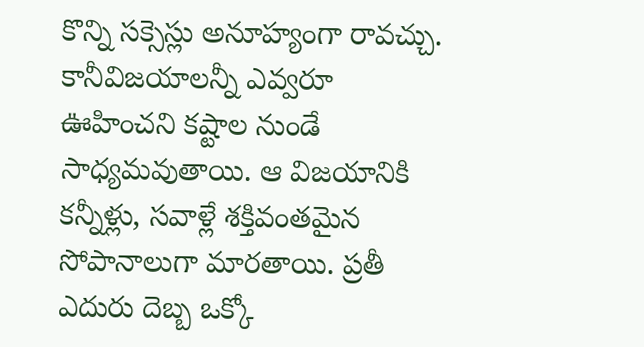కొన్ని సక్సెస్లు అనూహ్యంగా రావచ్చు. కానీవిజయాలన్నీ ఎవ్వరూ ఊహించని కష్టాల నుండే సాధ్యమవుతాయి. ఆ విజయానికి కన్నీళ్లు, సవాళ్లే శక్తివంతమైన సోపానాలుగా మారతాయి. ప్రతీ ఎదురు దెబ్బ ఒక్కో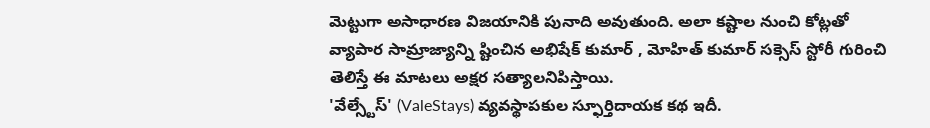మెట్టుగా అసాధారణ విజయానికి పునాది అవుతుంది. అలా కష్టాల నుంచి కోట్లతో వ్యాపార సామ్రాజ్యాన్ని ష్టించిన అభిషేక్ కుమార్ , మోహిత్ కుమార్ సక్సెస్ స్టోరీ గురించి తెలిస్తే ఈ మాటలు అక్షర సత్యాలనిపిస్తాయి.
'వేల్స్టేస్' (ValeStays) వ్యవస్థాపకుల స్ఫూర్తిదాయక కథ ఇదీ.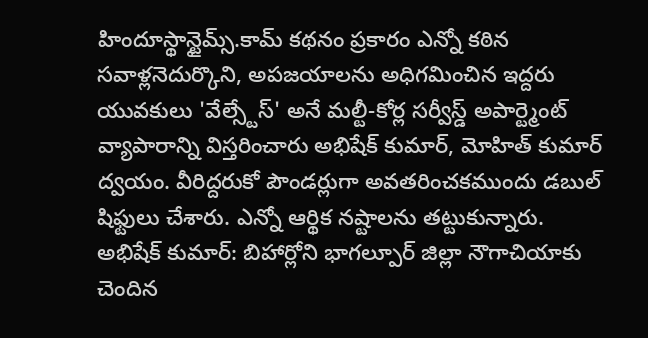హిందూస్థాన్టైమ్స్.కామ్ కథనం ప్రకారం ఎన్నో కఠిన సవాళ్లనెదుర్కొని, అపజయాలను అధిగమించిన ఇద్దరు యువకులు 'వేల్స్టేస్' అనే మల్టీ-కోర్ల సర్వీస్డ్ అపార్ట్మెంట్ వ్యాపారాన్ని విస్తరించారు అభిషేక్ కుమార్, మోహిత్ కుమార్ ద్వయం. వీరిద్దరుకో పౌండర్లుగా అవతరించకముందు డబుల్ షిఫ్టులు చేశారు. ఎన్నో ఆర్థిక నష్టాలను తట్టుకున్నారు.
అభిషేక్ కుమార్: బిహార్లోని భాగల్పూర్ జిల్లా నౌగాచియాకు చెందిన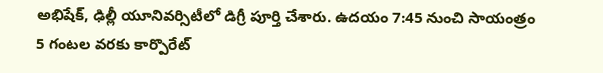అభిషేక్, ఢిల్లీ యూనివర్సిటీలో డిగ్రీ పూర్తి చేశారు. ఉదయం 7:45 నుంచి సాయంత్రం 5 గంటల వరకు కార్పొరేట్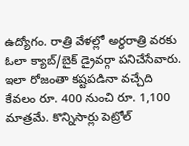ఉద్యోగం. రాత్రి వేళల్లో అర్ధరాత్రి వరకు ఓలా క్యాబ్/బైక్ డ్రైవర్గా పనిచేసేవారు. ఇలా రోజంతా కష్టపడినా వచ్చేది కేవలం రూ. 400 నుంచి రూ. 1,100 మాత్రమే. కొన్నిసార్లు పెట్రోల్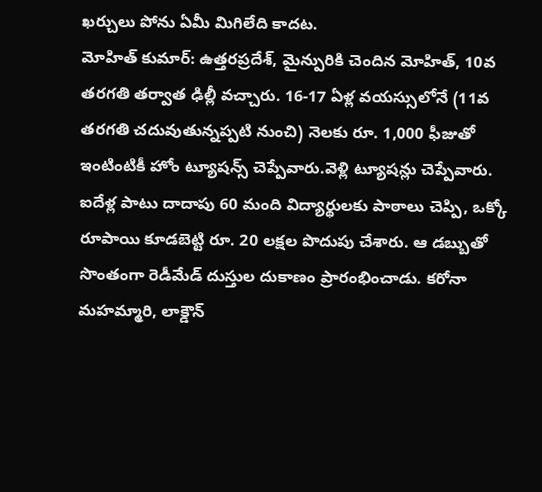ఖర్చులు పోను ఏమీ మిగిలేది కాదట.
మోహిత్ కుమార్: ఉత్తరప్రదేశ్, మైన్పురికి చెందిన మోహిత్, 10వ తరగతి తర్వాత ఢిల్లీ వచ్చారు. 16-17 ఏళ్ల వయస్సులోనే (11వ తరగతి చదువుతున్నప్పటి నుంచి) నెలకు రూ. 1,000 ఫీజుతో ఇంటింటికీ హోం ట్యూషన్స్ చెప్పేవారు.వెళ్లి ట్యూషన్లు చెప్పేవారు. ఐదేళ్ల పాటు దాదాపు 60 మంది విద్యార్థులకు పాఠాలు చెప్పి, ఒక్కో రూపాయి కూడబెట్టి రూ. 20 లక్షల పొదుపు చేశారు. ఆ డబ్బుతో సొంతంగా రెడీమేడ్ దుస్తుల దుకాణం ప్రారంభించాడు. కరోనా మహమ్మారి, లాక్డౌన్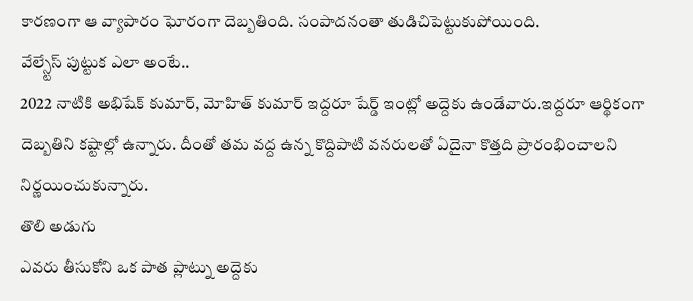కారణంగా ఆ వ్యాపారం ఘోరంగా దెబ్బతింది. సంపాదనంతా తుడిచిపెట్టుకుపోయింది.
వేల్స్టేస్ పుట్టుక ఎలా అంటే..
2022 నాటికి అభిషేక్ కుమార్, మోహిత్ కుమార్ ఇద్దరూ షేర్డ్ ఇంట్లో అద్దెకు ఉండేవారు.ఇద్దరూ ఆర్థికంగా దెబ్బతిని కష్టాల్లో ఉన్నారు. దీంతో తమ వద్ద ఉన్న కొద్దిపాటి వనరులతో ఏదైనా కొత్తది ప్రారంభించాలని నిర్ణయించుకున్నారు.
తొలి అడుగు
ఎవరు తీసుకోని ఒక పాత ప్లాట్ను అద్దెకు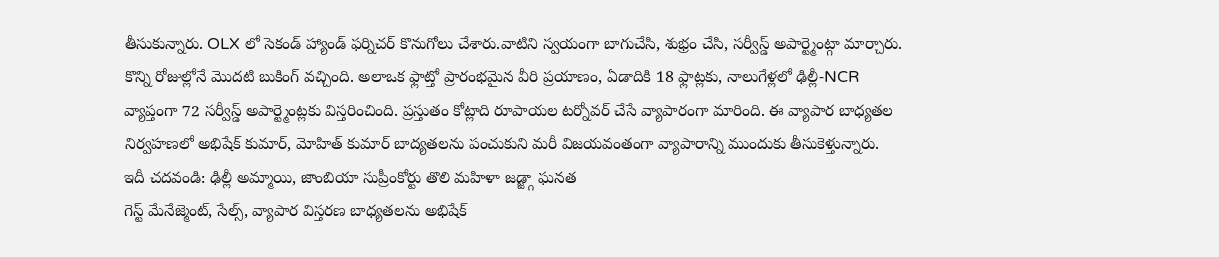తీసుకున్నారు. OLX లో సెకండ్ హ్యాండ్ ఫర్నిచర్ కొనుగోలు చేశారు.వాటిని స్వయంగా బాగుచేసి, శుభ్రం చేసి, సర్వీస్డ్ అపార్ట్మెంట్గా మార్చారు. కొన్ని రోజుల్లోనే మొదటి బుకింగ్ వచ్చింది. అలాఒక ఫ్లాట్తో ప్రారంభమైన వీరి ప్రయాణం, ఏడాదికి 18 ఫ్లాట్లకు, నాలుగేళ్లలో ఢిల్లీ-NCR వ్యాప్తంగా 72 సర్వీస్డ్ అపార్ట్మెంట్లకు విస్తరించింది. ప్రస్తుతం కోట్లాది రూపాయల టర్నోవర్ చేసే వ్యాపారంగా మారింది. ఈ వ్యాపార బాధ్యతల నిర్వహణలో అభిషేక్ కుమార్, మోహిత్ కుమార్ బాద్యతలను పంచుకుని మరీ విజయవంతంగా వ్యాపారాన్ని ముందుకు తీసుకెళ్తున్నారు.
ఇదీ చదవండి: ఢిల్లీ అమ్మాయి, జాంబియా సుప్రీంకోర్టు తొలి మహిళా జడ్జ్గా ఘనత
గెస్ట్ మేనేజ్మెంట్, సేల్స్, వ్యాపార విస్తరణ బాధ్యతలను అభిషేక్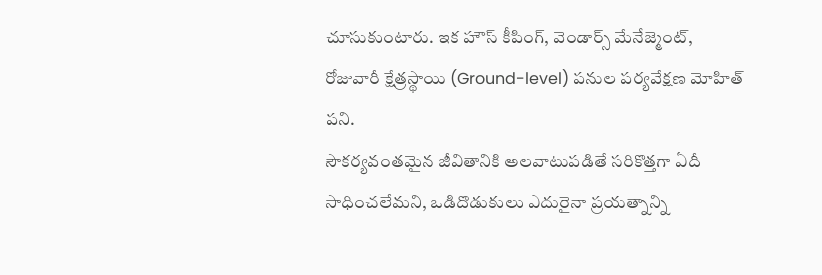చూసుకుంటారు. ఇక హౌస్ కీపింగ్, వెండార్స్ మేనేజ్మెంట్, రోజువారీ క్షేత్రస్థాయి (Ground-level) పనుల పర్యవేక్షణ మోహిత్ పని.
సౌకర్యవంతమైన జీవితానికి అలవాటుపడితే సరికొత్తగా ఏదీ సాధించలేమని, ఒడిదొడుకులు ఎదురైనా ప్రయత్నాన్ని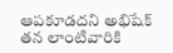ఆపకూడదని అభిషేక్ తన లాంటివారికి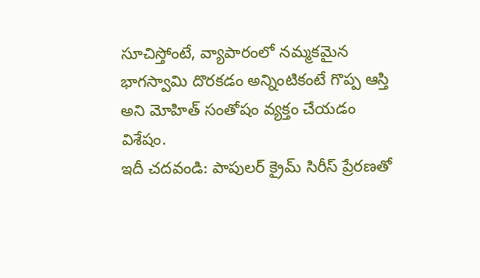సూచిస్తోంటే, వ్యాపారంలో నమ్మకమైన భాగస్వామి దొరకడం అన్నింటికంటే గొప్ప ఆస్తి అని మోహిత్ సంతోషం వ్యక్తం చేయడం విశేషం.
ఇదీ చదవండి: పాపులర్ క్రైమ్ సిరీస్ ప్రేరణతో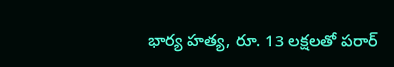భార్య హత్య, రూ. 13 లక్షలతో పరార్